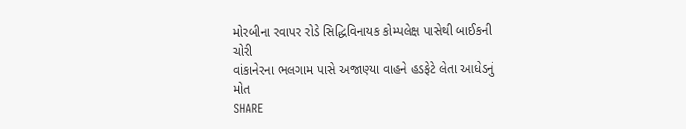મોરબીના રવાપર રોડે સિદ્ધિવિનાયક કોમ્પલેક્ષ પાસેથી બાઈકની ચોરી
વાંકાનેરના ભલગામ પાસે અજાણ્યા વાહને હડફેટે લેતા આધેડનું મોત
SHARE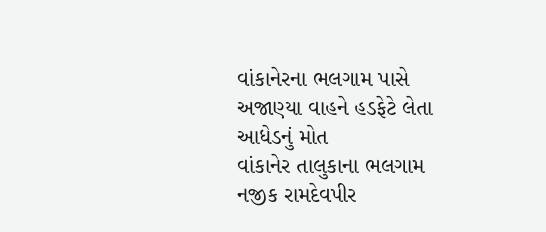વાંકાનેરના ભલગામ પાસે અજાણ્યા વાહને હડફેટે લેતા આધેડનું મોત
વાંકાનેર તાલુકાના ભલગામ નજીક રામદેવપીર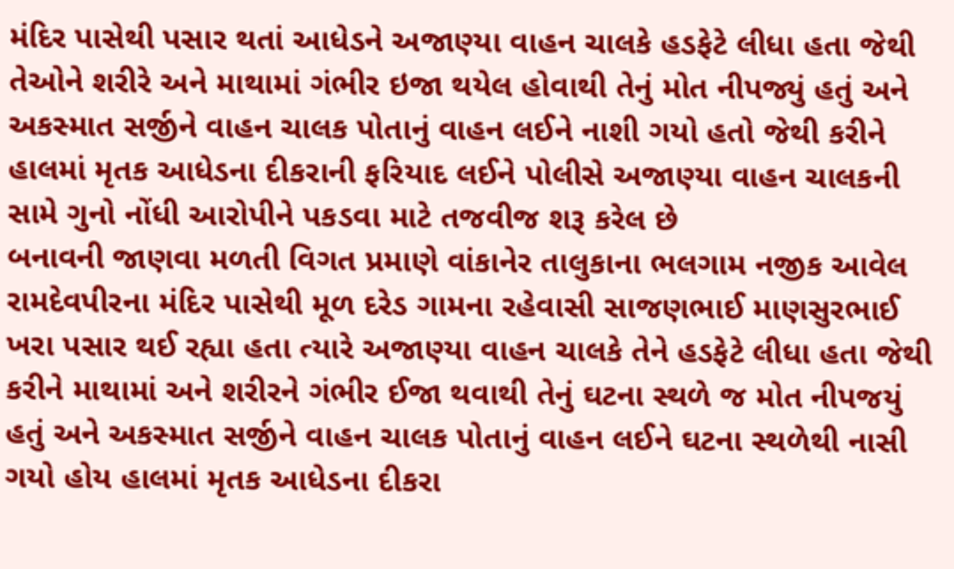મંદિર પાસેથી પસાર થતાં આધેડને અજાણ્યા વાહન ચાલકે હડફેટે લીધા હતા જેથી તેઓને શરીરે અને માથામાં ગંભીર ઇજા થયેલ હોવાથી તેનું મોત નીપજ્યું હતું અને અકસ્માત સર્જીને વાહન ચાલક પોતાનું વાહન લઈને નાશી ગયો હતો જેથી કરીને હાલમાં મૃતક આધેડના દીકરાની ફરિયાદ લઈને પોલીસે અજાણ્યા વાહન ચાલકની સામે ગુનો નોંધી આરોપીને પકડવા માટે તજવીજ શરૂ કરેલ છે
બનાવની જાણવા મળતી વિગત પ્રમાણે વાંકાનેર તાલુકાના ભલગામ નજીક આવેલ રામદેવપીરના મંદિર પાસેથી મૂળ દરેડ ગામના રહેવાસી સાજણભાઈ માણસુરભાઈ ખરા પસાર થઈ રહ્યા હતા ત્યારે અજાણ્યા વાહન ચાલકે તેને હડફેટે લીધા હતા જેથી કરીને માથામાં અને શરીરને ગંભીર ઈજા થવાથી તેનું ઘટના સ્થળે જ મોત નીપજયું હતું અને અકસ્માત સર્જીને વાહન ચાલક પોતાનું વાહન લઈને ઘટના સ્થળેથી નાસી ગયો હોય હાલમાં મૃતક આધેડના દીકરા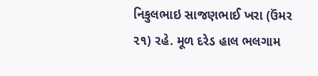નિકુલભાઇ સાજણભાઈ ખરા (ઉંમર ૨૧) રહે. મૂળ દરેડ હાલ ભલગામ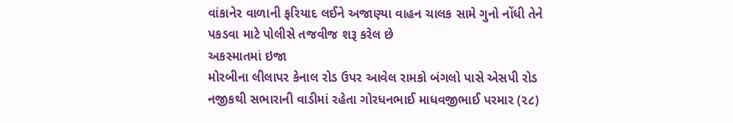વાંકાનેર વાળાની ફરિયાદ લઈને અજાણ્યા વાહન ચાલક સામે ગુનો નોંધી તેને પકડવા માટે પોલીસે તજવીજ શરૂ કરેલ છે
અકસ્માતમાં ઇજા
મોરબીના લીલાપર કેનાલ રોડ ઉપર આવેલ રામકો બંગલો પાસે એસપી રોડ નજીકથી સભારાની વાડીમાં રહેતા ગોરધનભાઈ માધવજીભાઈ પરમાર (૨૮)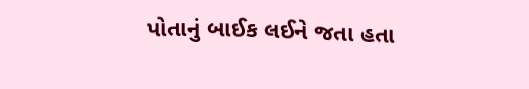પોતાનું બાઈક લઈને જતા હતા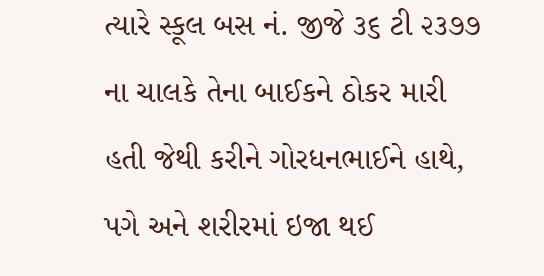ત્યારે સ્કૂલ બસ નં. જીજે ૩૬ ટી ૨૩૭૭ ના ચાલકે તેના બાઈકને ઠોકર મારી હતી જેથી કરીને ગોરધનભાઈને હાથે, પગે અને શરીરમાં ઇજા થઈ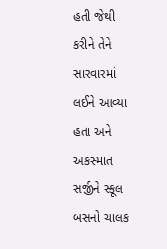હતી જેથી કરીને તેને સારવારમાં લઈને આવ્યા હતા અને અકસ્માત સર્જીને સ્કૂલ બસનો ચાલક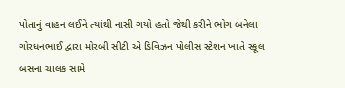પોતાનું વાહન લઈને ત્યાંથી નાસી ગયો હતો જેથી કરીને ભોગ બનેલા ગોરધનભાઈ દ્વારા મોરબી સીટી એ ડિવિઝન પોલીસ સ્ટેશન ખાતે સ્કૂલ બસના ચાલક સામે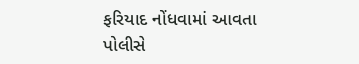ફરિયાદ નોંધવામાં આવતા પોલીસે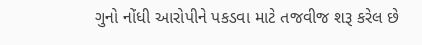ગુનો નોંધી આરોપીને પકડવા માટે તજવીજ શરૂ કરેલ છે